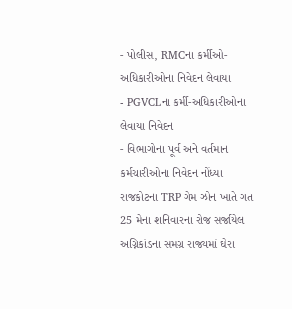- પોલીસ, RMCના કર્મીઓ-અધિકારીઓના નિવેદન લેવાયા
- PGVCLના કર્મી-અધિકારીઓના લેવાયા નિવેદન
- વિભાગોના પૂર્વ અને વર્તમાન કર્મચારીઓના નિવેદન નોંધ્યા
રાજકોટના TRP ગેમ ઝોન ખાતે ગત 25 મેના શનિવારના રોજ સર્જાયેલ અગ્નિકાંડના સમગ્ર રાજ્યમાં ઘેરા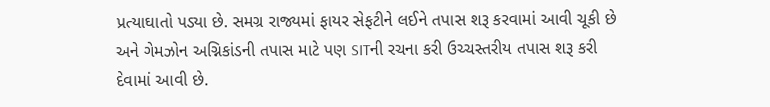પ્રત્યાઘાતો પડ્યા છે. સમગ્ર રાજ્યમાં ફાયર સેફટીને લઈને તપાસ શરૂ કરવામાં આવી ચૂકી છે અને ગેમઝોન અગ્નિકાંડની તપાસ માટે પણ SITની રચના કરી ઉચ્ચસ્તરીય તપાસ શરૂ કરી દેવામાં આવી છે.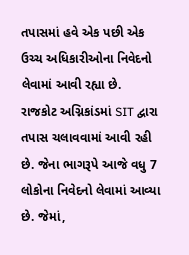તપાસમાં હવે એક પછી એક ઉચ્ચ અધિકારીઓના નિવેદનો લેવામાં આવી રહ્યા છે.
રાજકોટ અગ્નિકાંડમાં SIT દ્વારા તપાસ ચલાવવામાં આવી રહી છે. જેના ભાગરૂપે આજે વધુ 7 લોકોના નિવેદનો લેવામાં આવ્યા છે. જેમાં,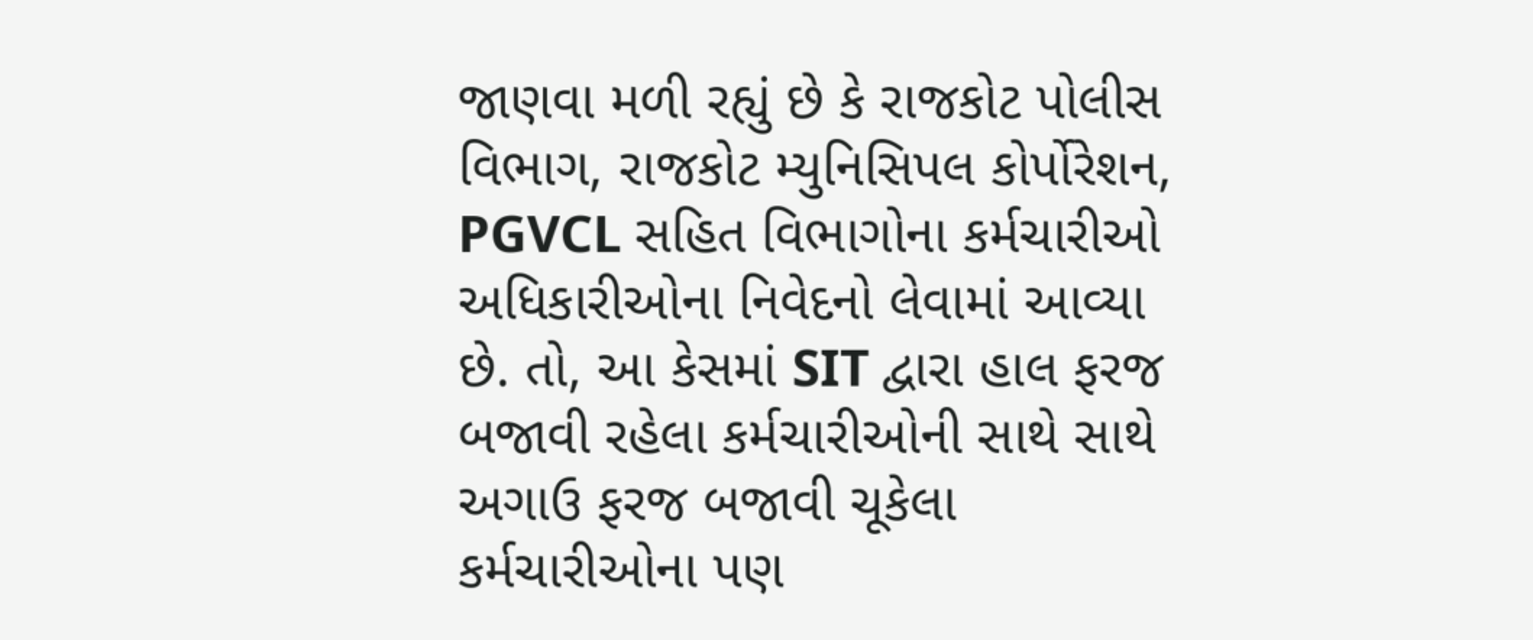જાણવા મળી રહ્યું છે કે રાજકોટ પોલીસ વિભાગ, રાજકોટ મ્યુનિસિપલ કોર્પોરેશન, PGVCL સહિત વિભાગોના કર્મચારીઓ અધિકારીઓના નિવેદનો લેવામાં આવ્યા છે. તો, આ કેસમાં SIT દ્વારા હાલ ફરજ બજાવી રહેલા કર્મચારીઓની સાથે સાથે અગાઉ ફરજ બજાવી ચૂકેલા કર્મચારીઓના પણ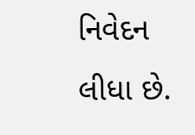નિવેદન લીધા છે.